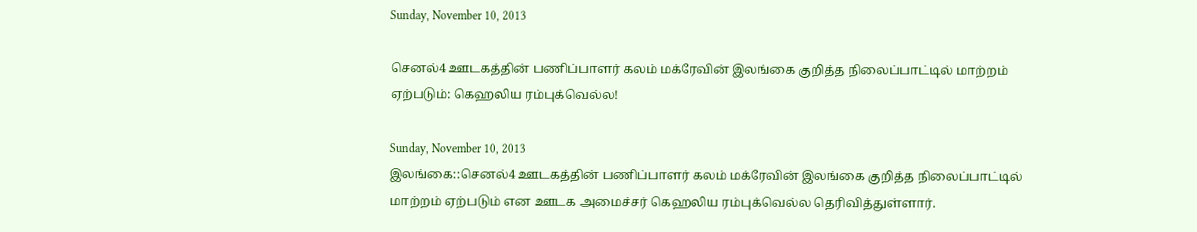Sunday, November 10, 2013

செனல்4 ஊடகத்தின் பணிப்பாளர் கலம் மக்ரேவின் இலங்கை குறித்த நிலைப்பாட்டில் மாற்றம் ஏற்படும்: கெஹலிய ரம்புக்வெல்ல!

Sunday, November 10, 2013
இலங்கை::செனல்4 ஊடகத்தின் பணிப்பாளர் கலம் மக்ரேவின் இலங்கை குறித்த நிலைப்பாட்டில் மாற்றம் ஏற்படும் என ஊடக அமைச்சர் கெஹலிய ரம்புக்வெல்ல தெரிவித்துள்ளார்.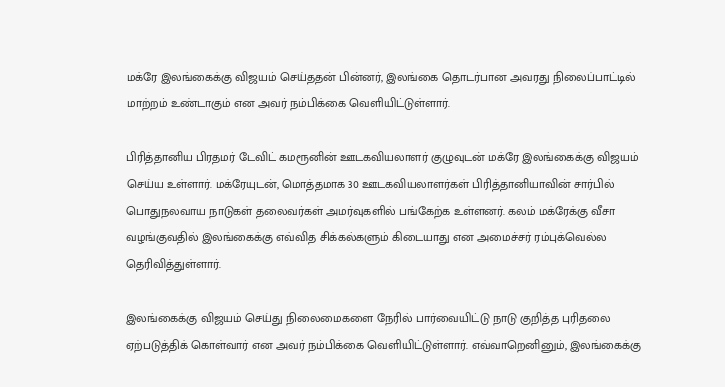மக்ரே இலங்கைக்கு விஜயம் செய்ததன் பின்னர், இலங்கை தொடர்பான அவரது நிலைப்பாட்டில் மாற்றம் உண்டாகும் என அவர் நம்பிக்கை வெளியிட்டுள்ளார்.

பிரித்தானிய பிரதமர் டேவிட் கமரூனின் ஊடகவியலாளர் குழுவுடன் மக்ரே இலங்கைக்கு விஜயம் செய்ய உள்ளார். மக்ரேயுடன், மொத்தமாக 30 ஊடகவியலாளர்கள் பிரித்தானியாவின் சார்பில் பொதுநலவாய நாடுகள் தலைவர்கள் அமர்வுகளில் பங்கேற்க உள்ளனர். கலம் மக்ரேக்கு வீசா வழங்குவதில் இலங்கைக்கு எவ்வித சிக்கல்களும் கிடையாது என அமைச்சர் ரம்புக்வெல்ல தெரிவித்துள்ளார்.

இலங்கைக்கு விஜயம் செய்து நிலைமைகளை நேரில் பார்வையிட்டு நாடு குறித்த புரிதலை ஏற்படுத்திக் கொள்வார் என அவர் நம்பிக்கை வெளியிட்டுள்ளார். எவ்வாறெனினும், இலங்கைக்கு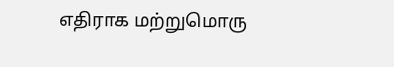எதிராக மற்றுமொரு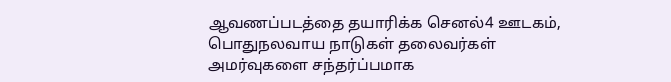ஆவணப்படத்தை தயாரிக்க செனல்4 ஊடகம், பொதுநலவாய நாடுகள் தலைவர்கள் அமர்வுகளை சந்தர்ப்பமாக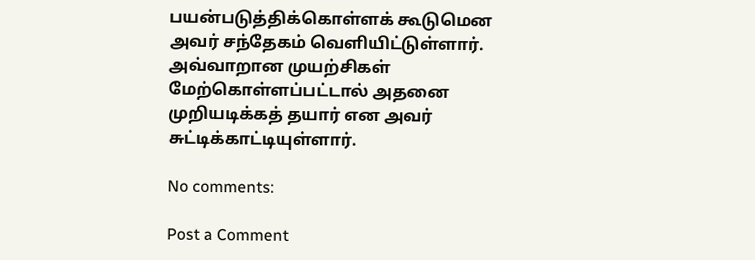பயன்படுத்திக்கொள்ளக் கூடுமென அவர் சந்தேகம் வெளியிட்டுள்ளார். அவ்வாறான முயற்சிகள் மேற்கொள்ளப்பட்டால் அதனை முறியடிக்கத் தயார் என அவர் சுட்டிக்காட்டியுள்ளார்.

No comments:

Post a Comment